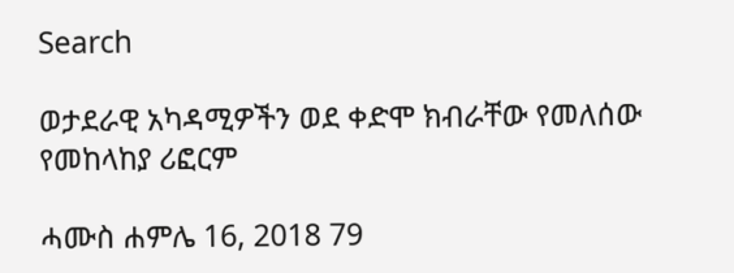Search

ወታደራዊ አካዳሚዎችን ወደ ቀድሞ ክብራቸው የመለሰው የመከላከያ ሪፎርም

ሓሙስ ሐምሌ 16, 2018 79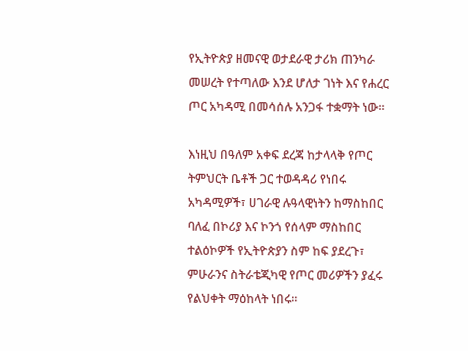የኢትዮጵያ ዘመናዊ ወታደራዊ ታሪክ ጠንካራ መሠረት የተጣለው እንደ ሆለታ ገነት እና የሐረር ጦር አካዳሚ በመሳሰሉ አንጋፋ ተቋማት ነው።

እነዚህ በዓለም አቀፍ ደረጃ ከታላላቅ የጦር ትምህርት ቤቶች ጋር ተወዳዳሪ የነበሩ አካዳሚዎች፣ ሀገራዊ ሉዓላዊነትን ከማስከበር ባለፈ በኮሪያ እና ኮንጎ የሰላም ማስከበር ተልዕኮዎች የኢትዮጵያን ስም ከፍ ያደረጉ፣ ምሁራንና ስትራቴጂካዊ የጦር መሪዎችን ያፈሩ የልህቀት ማዕከላት ነበሩ።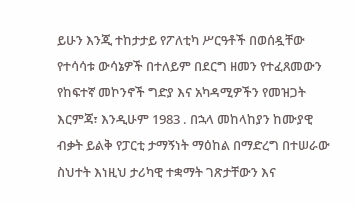ይሁን እንጂ ተከታታይ የፖለቲካ ሥርዓቶች በወሰዷቸው የተሳሳቱ ውሳኔዎች በተለይም በደርግ ዘመን የተፈጸመውን የከፍተኛ መኮንኖች ግድያ እና አካዳሚዎችን የመዝጋት እርምጃ፣ እንዲሁም 1983 . በኋላ መከላከያን ከሙያዊ ብቃት ይልቅ የፓርቲ ታማኝነት ማዕከል በማድረግ በተሠራው ስህተት እነዚህ ታሪካዊ ተቋማት ገጽታቸውን እና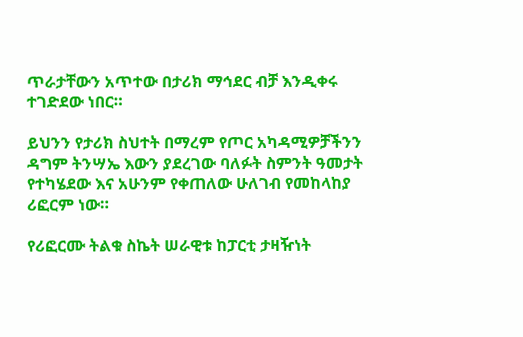ጥራታቸውን አጥተው በታሪክ ማኅደር ብቻ እንዲቀሩ ተገድደው ነበር።

ይህንን የታሪክ ስህተት በማረም የጦር አካዳሚዎቻችንን ዳግም ትንሣኤ እውን ያደረገው ባለፉት ስምንት ዓመታት የተካሄደው እና አሁንም የቀጠለው ሁለገብ የመከላከያ ሪፎርም ነው።

የሪፎርሙ ትልቁ ስኬት ሠራዊቱ ከፓርቲ ታዛዥነት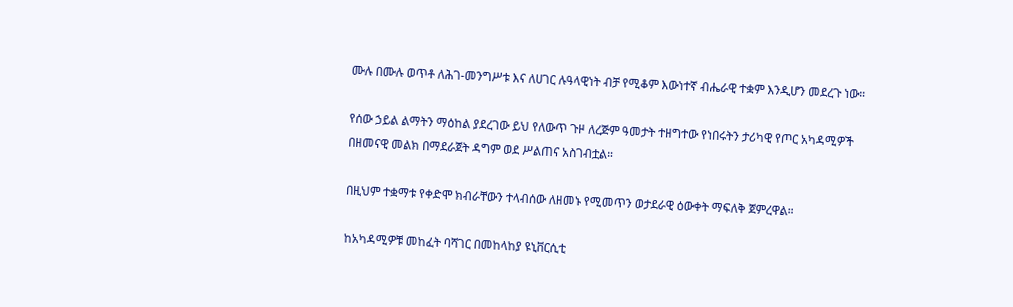ሙሉ በሙሉ ወጥቶ ለሕገ-መንግሥቱ እና ለሀገር ሉዓላዊነት ብቻ የሚቆም እውነተኛ ብሔራዊ ተቋም እንዲሆን መደረጉ ነው።

የሰው ኃይል ልማትን ማዕከል ያደረገው ይህ የለውጥ ጉዞ ለረጅም ዓመታት ተዘግተው የነበሩትን ታሪካዊ የጦር አካዳሚዎች በዘመናዊ መልክ በማደራጀት ዳግም ወደ ሥልጠና አስገብቷል።

በዚህም ተቋማቱ የቀድሞ ክብራቸውን ተላብሰው ለዘመኑ የሚመጥን ወታደራዊ ዕውቀት ማፍለቅ ጀምረዋል።

ከአካዳሚዎቹ መከፈት ባሻገር በመከላከያ ዩኒቨርሲቲ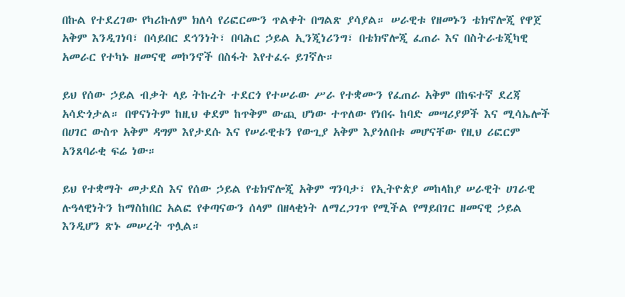በኩል የተደረገው የካሪኩለም ክለሳ የሪፎርሙን ጥልቀት በግልጽ ያሳያል። ሠራዊቱ የዘመኑን ቴክኖሎጂ የዋጀ አቅም እንዲገነባ፣ በሳይበር ደኅንነት፣ በባሕር ኃይል ኢንጂነሪንግ፣ በቴክኖሎጂ ፈጠራ እና በስትራቴጂካዊ አመራር የተካኑ ዘመናዊ መኮንኖች በስፋት እየተፈሩ ይገኛሉ።

ይህ የሰው ኃይል ብቃት ላይ ትኩረት ተደርጎ የተሠራው ሥራ የተቋሙን የፈጠራ አቅም በከፍተኛ ደረጃ አሳድጎታል። በዋናነትም ከዚህ ቀደም ከጥቅም ውጪ ሆነው ተጥለው የነበሩ ከባድ መሣሪያዎች እና ሚሳኤሎች በሀገር ውስጥ አቅም ዳግም እየታደሱ እና የሠራዊቱን የውጊያ አቅም እያጎለበቱ መሆናቸው የዚህ ሪፎርም አንጸባራቂ ፍሬ ነው።

ይህ የተቋማት መታደስ እና የሰው ኃይል የቴክኖሎጂ አቅም ግንባታ፣ የኢትዮጵያ መከላከያ ሠራዊት ሀገራዊ ሉዓላዊነትን ከማስከበር አልፎ የቀጣናውን ሰላም በዘላቂነት ለማረጋገጥ የሚችል የማይበገር ዘመናዊ ኃይል እንዲሆን ጽኑ መሠረት ጥሏል።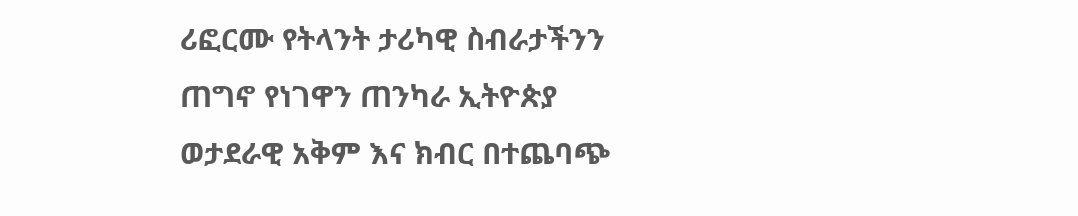ሪፎርሙ የትላንት ታሪካዊ ስብራታችንን ጠግኖ የነገዋን ጠንካራ ኢትዮጵያ ወታደራዊ አቅም እና ክብር በተጨባጭ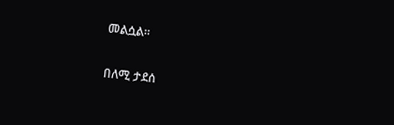መልሷል።

በለሚ ታደሰ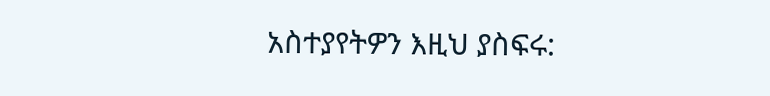አስተያየትዎን እዚህ ያስፍሩ: